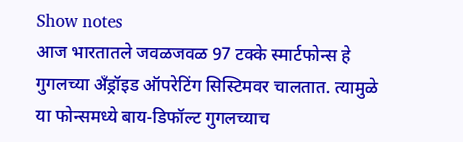Show notes
आज भारतातले जवळजवळ 97 टक्के स्मार्टफोन्स हे गुगलच्या अँड्रॉइड ऑपरेटिंग सिस्टिमवर चालतात. त्यामुळे या फोन्समध्ये बाय-डिफॉल्ट गुगलच्याच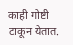काही गोष्टी टाकून येतात.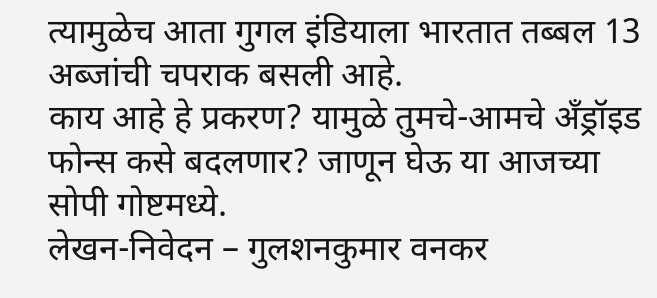त्यामुळेच आता गुगल इंडियाला भारतात तब्बल 13 अब्जांची चपराक बसली आहे.
काय आहे हे प्रकरण? यामुळे तुमचे-आमचे अँड्रॉइड फोन्स कसे बदलणार? जाणून घेऊ या आजच्या सोपी गोष्टमध्ये.
लेखन-निवेदन – गुलशनकुमार वनकर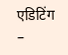एडिटिंग –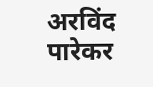अरविंद पारेकर